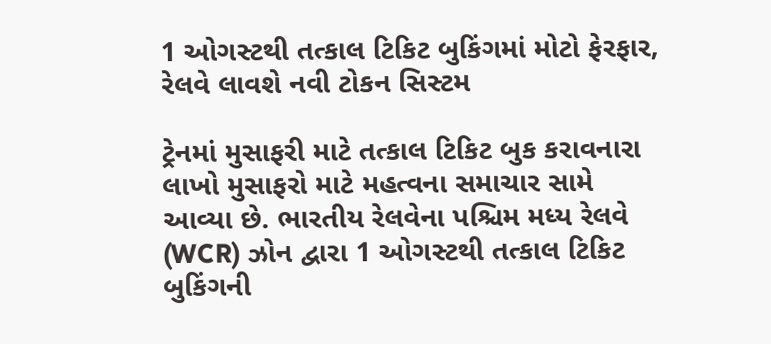1 ઓગસ્ટથી તત્કાલ ટિકિટ બુકિંગમાં મોટો ફેરફાર, રેલવે લાવશે નવી ટોકન સિસ્ટમ

ટ્રેનમાં મુસાફરી માટે તત્કાલ ટિકિટ બુક કરાવનારા લાખો મુસાફરો માટે મહત્વના સમાચાર સામે આવ્યા છે. ભારતીય રેલવેના પશ્ચિમ મધ્ય રેલવે (WCR) ઝોન દ્વારા 1 ઓગસ્ટથી તત્કાલ ટિકિટ બુકિંગની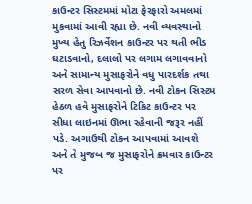કાઉન્ટર સિસ્ટમમાં મોટા ફેરફારો અમલમાં મુકવામાં આવી રહ્યા છે. નવી વ્યવસ્થાનો મુખ્ય હેતુ રિઝર્વેશન કાઉન્ટર પર થતી ભીડ ઘટાડવાનો, દલાલો પર લગામ લગાવવાનો અને સામાન્ય મુસાફરોને વધુ પારદર્શક તથા સરળ સેવા આપવાનો છે. નવી ટોકન સિસ્ટમ હેઠળ હવે મુસાફરોને ટિકિટ કાઉન્ટર પર સીધા લાઇનમાં ઊભા રહેવાની જરૂર નહીં પડે. અગાઉથી ટોકન આપવામાં આવશે અને તે મુજબ જ મુસાફરોને ક્રમવાર કાઉન્ટર પર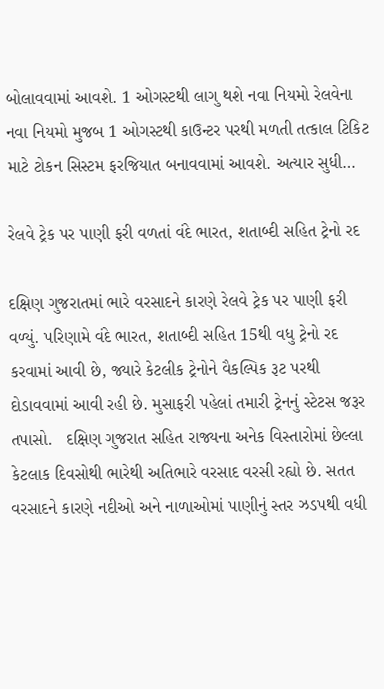બોલાવવામાં આવશે. 1 ઓગસ્ટથી લાગુ થશે નવા નિયમો રેલવેના નવા નિયમો મુજબ 1 ઓગસ્ટથી કાઉન્ટર પરથી મળતી તત્કાલ ટિકિટ માટે ટોકન સિસ્ટમ ફરજિયાત બનાવવામાં આવશે. અત્યાર સુધી…

રેલવે ટ્રેક પર પાણી ફરી વળતાં વંદે ભારત, શતાબ્દી સહિત ટ્રેનો રદ

દક્ષિણ ગુજરાતમાં ભારે વરસાદને કારણે રેલવે ટ્રેક પર પાણી ફરી વળ્યું. પરિણામે વંદે ભારત, શતાબ્દી સહિત 15થી વધુ ટ્રેનો રદ કરવામાં આવી છે, જ્યારે કેટલીક ટ્રેનોને વૈકલ્પિક રૂટ પરથી દોડાવવામાં આવી રહી છે. મુસાફરી પહેલાં તમારી ટ્રેનનું સ્ટેટસ જરૂર તપાસો.   દક્ષિણ ગુજરાત સહિત રાજ્યના અનેક વિસ્તારોમાં છેલ્લા કેટલાક દિવસોથી ભારેથી અતિભારે વરસાદ વરસી રહ્યો છે. સતત વરસાદને કારણે નદીઓ અને નાળાઓમાં પાણીનું સ્તર ઝડપથી વધી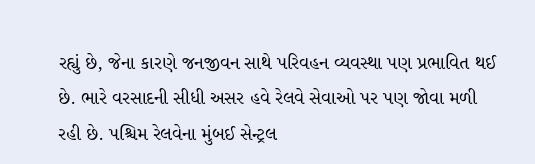રહ્યું છે, જેના કારણે જનજીવન સાથે પરિવહન વ્યવસ્થા પણ પ્રભાવિત થઈ છે. ભારે વરસાદની સીધી અસર હવે રેલવે સેવાઓ પર પણ જોવા મળી રહી છે. પશ્ચિમ રેલવેના મુંબઈ સેન્ટ્રલ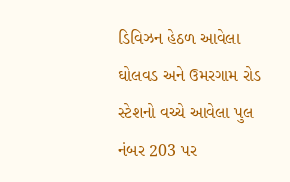ડિવિઝન હેઠળ આવેલા ઘોલવડ અને ઉમરગામ રોડ સ્ટેશનો વચ્ચે આવેલા પુલ નંબર 203 પર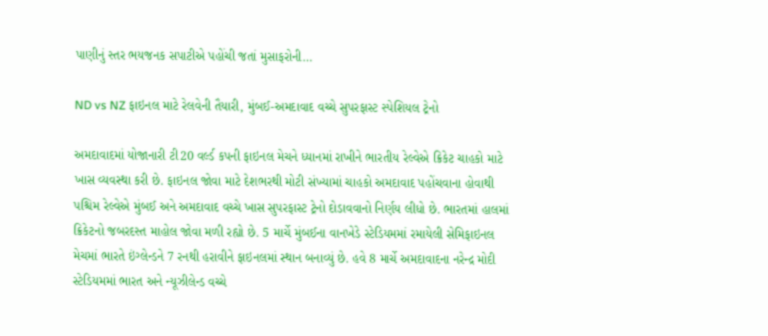પાણીનું સ્તર ભયજનક સપાટીએ પહોંચી જતાં મુસાફરોની…

ND vs NZ ફાઇનલ માટે રેલવેની તૈયારી, મુંબઈ-અમદાવાદ વચ્ચે સુપરફાસ્ટ સ્પેશિયલ ટ્રેનો

અમદાવાદમાં યોજાનારી ટી20 વર્લ્ડ કપની ફાઇનલ મેચને ધ્યાનમાં રાખીને ભારતીય રેલ્વેએ ક્રિકેટ ચાહકો માટે ખાસ વ્યવસ્થા કરી છે. ફાઇનલ જોવા માટે દેશભરથી મોટી સંખ્યામાં ચાહકો અમદાવાદ પહોંચવાના હોવાથી પશ્ચિમ રેલ્વેએ મુંબઈ અને અમદાવાદ વચ્ચે ખાસ સુપરફાસ્ટ ટ્રેનો દોડાવવાનો નિર્ણય લીધો છે. ભારતમાં હાલમાં ક્રિકેટનો જબરદસ્ત માહોલ જોવા મળી રહ્યો છે. 5 માર્ચે મુંબઈના વાનખેડે સ્ટેડિયમમાં રમાયેલી સેમિફાઇનલ મેચમાં ભારતે ઇંગ્લેન્ડને 7 રનથી હરાવીને ફાઇનલમાં સ્થાન બનાવ્યું છે. હવે 8 માર્ચે અમદાવાદના નરેન્દ્ર મોદી સ્ટેડિયમમાં ભારત અને ન્યૂઝીલેન્ડ વચ્ચે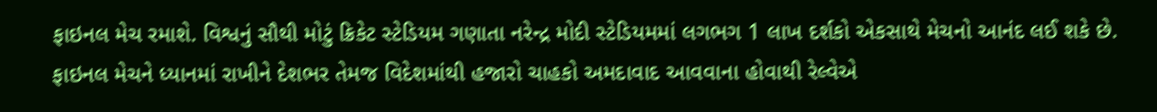ફાઇનલ મેચ રમાશે. વિશ્વનું સૌથી મોટું ક્રિકેટ સ્ટેડિયમ ગણાતા નરેન્દ્ર મોદી સ્ટેડિયમમાં લગભગ 1 લાખ દર્શકો એકસાથે મેચનો આનંદ લઈ શકે છે. ફાઇનલ મેચને ધ્યાનમાં રાખીને દેશભર તેમજ વિદેશમાંથી હજારો ચાહકો અમદાવાદ આવવાના હોવાથી રેલ્વેએ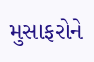મુસાફરોને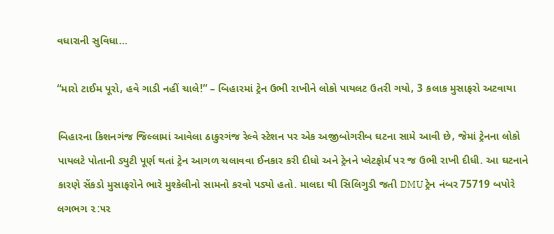વધારાની સુવિધા…

“મારો ટાઈમ પૂરો, હવે ગાડી નહીં ચાલે!” – બિહારમાં ટ્રેન ઉભી રાખીને લોકો પાયલટ ઉતરી ગયો, 3 કલાક મુસાફરો અટવાયા

બિહારના કિશનગંજ જિલ્લામાં આવેલા ઠાકુરગંજ રેલ્વે સ્ટેશન પર એક અજીબોગરીબ ઘટના સામે આવી છે, જેમાં ટ્રેનના લોકો પાયલટે પોતાની ડ્યુટી પૂર્ણ થતાં ટ્રેન આગળ ચલાવવા ઈનકાર કરી દીધો અને ટ્રેનને પ્લેટફોર્મ પર જ ઉભી રાખી દીધી. આ ઘટનાને કારણે સેંકડો મુસાફરોને ભારે મુશ્કેલીનો સામનો કરવો પડ્યો હતો. માલદા થી સિલિગુડી જતી DMU ટ્રેન નંબર 75719 બપોરે લગભગ ૨:૫૨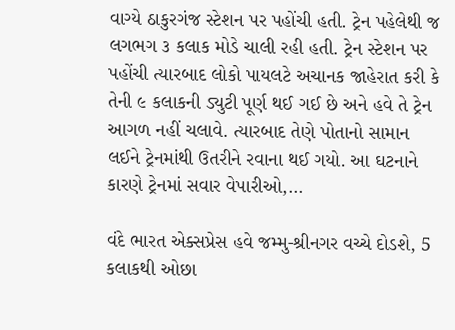વાગ્યે ઠાકુરગંજ સ્ટેશન પર પહોંચી હતી. ટ્રેન પહેલેથી જ લગભગ ૩ કલાક મોડે ચાલી રહી હતી. ટ્રેન સ્ટેશન પર પહોંચી ત્યારબાદ લોકો પાયલટે અચાનક જાહેરાત કરી કે તેની ૯ કલાકની ડ્યુટી પૂર્ણ થઈ ગઈ છે અને હવે તે ટ્રેન આગળ નહીં ચલાવે. ત્યારબાદ તેણે પોતાનો સામાન લઈને ટ્રેનમાંથી ઉતરીને રવાના થઈ ગયો. આ ઘટનાને કારણે ટ્રેનમાં સવાર વેપારીઓ,…

વંદે ભારત એક્સપ્રેસ હવે જમ્મુ-શ્રીનગર વચ્ચે દોડશે, 5 કલાકથી ઓછા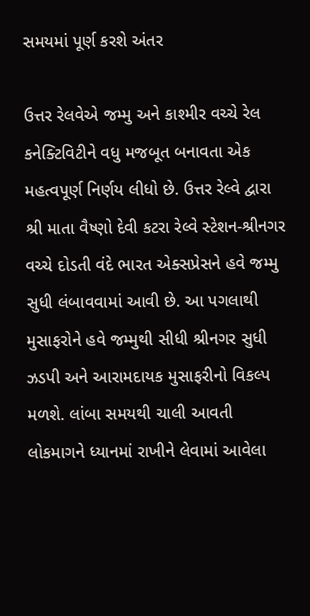સમયમાં પૂર્ણ કરશે અંતર

ઉત્તર રેલવેએ જમ્મુ અને કાશ્મીર વચ્ચે રેલ કનેક્ટિવિટીને વધુ મજબૂત બનાવતા એક મહત્વપૂર્ણ નિર્ણય લીધો છે. ઉત્તર રેલ્વે દ્વારા શ્રી માતા વૈષ્ણો દેવી કટરા રેલ્વે સ્ટેશન-શ્રીનગર વચ્ચે દોડતી વંદે ભારત એક્સપ્રેસને હવે જમ્મુ સુધી લંબાવવામાં આવી છે. આ પગલાથી મુસાફરોને હવે જમ્મુથી સીધી શ્રીનગર સુધી ઝડપી અને આરામદાયક મુસાફરીનો વિકલ્પ મળશે. લાંબા સમયથી ચાલી આવતી લોકમાગને ધ્યાનમાં રાખીને લેવામાં આવેલા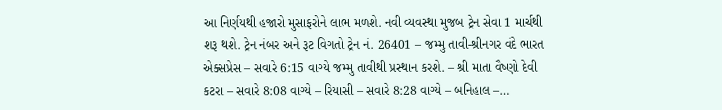આ નિર્ણયથી હજારો મુસાફરોને લાભ મળશે. નવી વ્યવસ્થા મુજબ ટ્રેન સેવા 1 માર્ચથી શરૂ થશે. ટ્રેન નંબર અને રૂટ વિગતો ટ્રેન નં. 26401 – જમ્મુ તાવી-શ્રીનગર વંદે ભારત એક્સપ્રેસ – સવારે 6:15 વાગ્યે જમ્મુ તાવીથી પ્રસ્થાન કરશે. – શ્રી માતા વૈષ્ણો દેવી કટરા – સવારે 8:08 વાગ્યે – રિયાસી – સવારે 8:28 વાગ્યે – બનિહાલ –…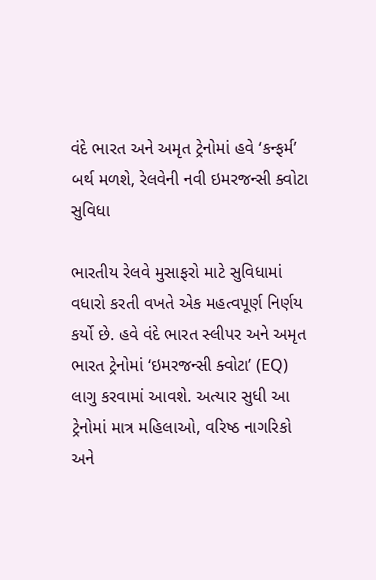વંદે ભારત અને અમૃત ટ્રેનોમાં હવે ‘કન્ફર્મ’ બર્થ મળશે, રેલવેની નવી ઇમરજન્સી ક્વોટા સુવિધા

ભારતીય રેલવે મુસાફરો માટે સુવિધામાં વધારો કરતી વખતે એક મહત્વપૂર્ણ નિર્ણય કર્યો છે. હવે વંદે ભારત સ્લીપર અને અમૃત ભારત ટ્રેનોમાં ‘ઇમરજન્સી ક્વોટા’ (EQ) લાગુ કરવામાં આવશે. અત્યાર સુધી આ ટ્રેનોમાં માત્ર મહિલાઓ, વરિષ્ઠ નાગરિકો અને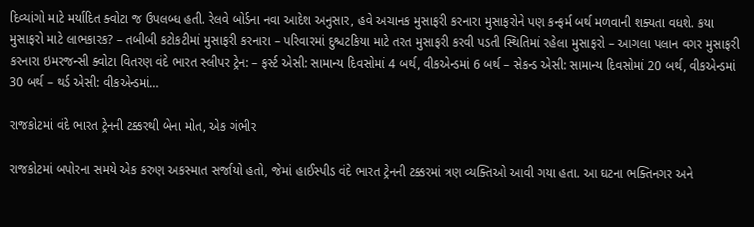દિવ્યાંગો માટે મર્યાદિત ક્વોટા જ ઉપલબ્ધ હતી. રેલવે બોર્ડના નવા આદેશ અનુસાર, હવે અચાનક મુસાફરી કરનારા મુસાફરોને પણ કન્ફર્મ બર્થ મળવાની શક્યતા વધશે. કયા મુસાફરો માટે લાભકારક? – તબીબી કટોકટીમાં મુસાફરી કરનારા – પરિવારમાં દુશ્ચટકિયા માટે તરત મુસાફરી કરવી પડતી સ્થિતિમાં રહેલા મુસાફરો – આગલા પલાન વગર મુસાફરી કરનારા ઇમરજન્સી ક્વોટા વિતરણ વંદે ભારત સ્લીપર ટ્રેન: – ફર્સ્ટ એસી: સામાન્ય દિવસોમાં 4 બર્થ, વીકએન્ડમાં 6 બર્થ – સેકન્ડ એસી: સામાન્ય દિવસોમાં 20 બર્થ, વીકએન્ડમાં 30 બર્થ – થર્ડ એસી: વીકએન્ડમાં…

રાજકોટમાં વંદે ભારત ટ્રેનની ટક્કરથી બેના મોત, એક ગંભીર

રાજકોટમાં બપોરના સમયે એક કરુણ અકસ્માત સર્જાયો હતો, જેમાં હાઈસ્પીડ વંદે ભારત ટ્રેનની ટક્કરમાં ત્રણ વ્યક્તિઓ આવી ગયા હતા. આ ઘટના ભક્તિનગર અને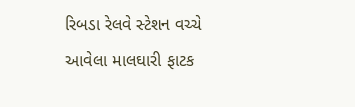રિબડા રેલવે સ્ટેશન વચ્ચે આવેલા માલઘારી ફાટક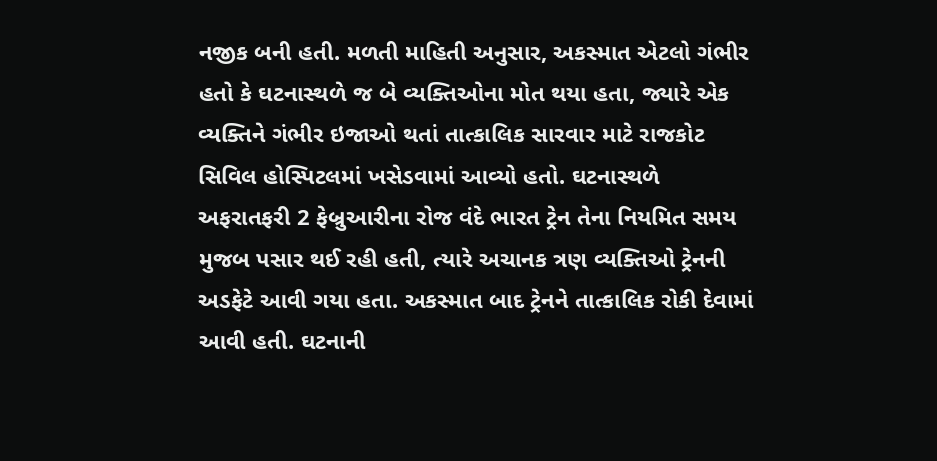નજીક બની હતી. મળતી માહિતી અનુસાર, અકસ્માત એટલો ગંભીર હતો કે ઘટનાસ્થળે જ બે વ્યક્તિઓના મોત થયા હતા, જ્યારે એક વ્યક્તિને ગંભીર ઇજાઓ થતાં તાત્કાલિક સારવાર માટે રાજકોટ સિવિલ હોસ્પિટલમાં ખસેડવામાં આવ્યો હતો. ઘટનાસ્થળે અફરાતફરી 2 ફેબ્રુઆરીના રોજ વંદે ભારત ટ્રેન તેના નિયમિત સમય મુજબ પસાર થઈ રહી હતી, ત્યારે અચાનક ત્રણ વ્યક્તિઓ ટ્રેનની અડફેટે આવી ગયા હતા. અકસ્માત બાદ ટ્રેનને તાત્કાલિક રોકી દેવામાં આવી હતી. ઘટનાની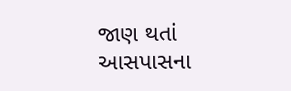જાણ થતાં આસપાસના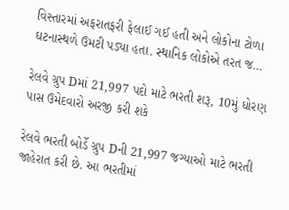વિસ્તારમાં અફરાતફરી ફેલાઈ ગઈ હતી અને લોકોના ટોળા ઘટનાસ્થળે ઉમટી પડ્યા હતા. સ્થાનિક લોકોએ તરત જ…

રેલવે ગ્રુપ Dમાં 21,997 પદો માટે ભરતી શરૂ, 10મું ધોરણ પાસ ઉમેદવારો અરજી કરી શકે

રેલવે ભરતી બોર્ડે ગ્રુપ Dની 21,997 જગ્યાઓ માટે ભરતી જાહેરાત કરી છે. આ ભરતીમાં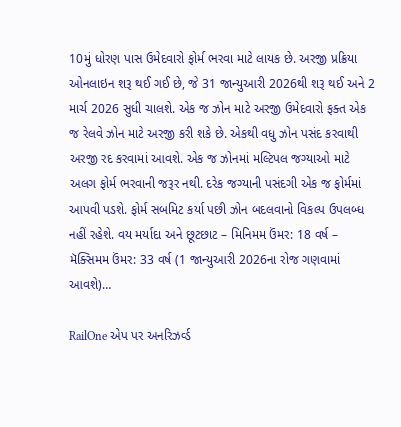10મું ધોરણ પાસ ઉમેદવારો ફોર્મ ભરવા માટે લાયક છે. અરજી પ્રક્રિયા ઓનલાઇન શરૂ થઈ ગઈ છે, જે 31 જાન્યુઆરી 2026થી શરૂ થઈ અને 2 માર્ચ 2026 સુધી ચાલશે. એક જ ઝોન માટે અરજી ઉમેદવારો ફક્ત એક જ રેલવે ઝોન માટે અરજી કરી શકે છે. એકથી વધુ ઝોન પસંદ કરવાથી અરજી રદ કરવામાં આવશે. એક જ ઝોનમાં મલ્ટિપલ જગ્યાઓ માટે અલગ ફોર્મ ભરવાની જરૂર નથી. દરેક જગ્યાની પસંદગી એક જ ફોર્મમાં આપવી પડશે. ફોર્મ સબમિટ કર્યા પછી ઝોન બદલવાનો વિકલ્પ ઉપલબ્ધ નહીં રહેશે. વય મર્યાદા અને છૂટછાટ – મિનિમમ ઉંમર: 18 વર્ષ – મૅક્સિમમ ઉંમર: 33 વર્ષ (1 જાન્યુઆરી 2026ના રોજ ગણવામાં આવશે)…

RailOne એપ પર અનરિઝર્વ્ડ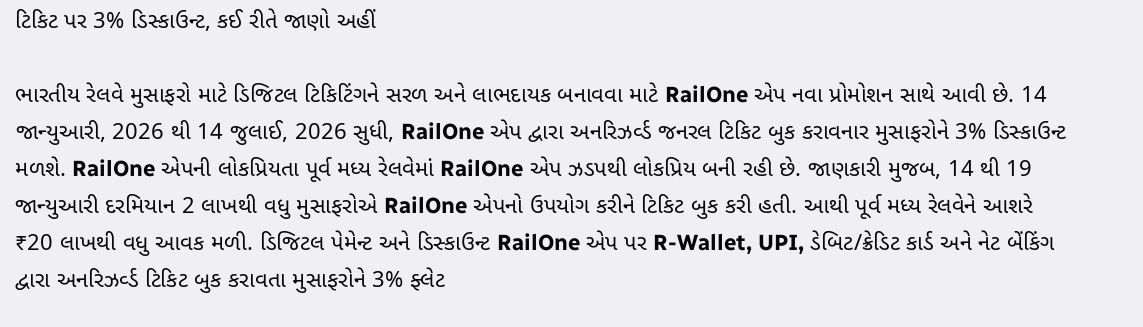ટિકિટ પર 3% ડિસ્કાઉન્ટ, કઈ રીતે જાણો અહીં

ભારતીય રેલવે મુસાફરો માટે ડિજિટલ ટિકિટિંગને સરળ અને લાભદાયક બનાવવા માટે RailOne એપ નવા પ્રોમોશન સાથે આવી છે. 14 જાન્યુઆરી, 2026 થી 14 જુલાઈ, 2026 સુધી, RailOne એપ દ્વારા અનરિઝર્વ્ડ જનરલ ટિકિટ બુક કરાવનાર મુસાફરોને 3% ડિસ્કાઉન્ટ મળશે. RailOne એપની લોકપ્રિયતા પૂર્વ મધ્ય રેલવેમાં RailOne એપ ઝડપથી લોકપ્રિય બની રહી છે. જાણકારી મુજબ, 14 થી 19 જાન્યુઆરી દરમિયાન 2 લાખથી વધુ મુસાફરોએ RailOne એપનો ઉપયોગ કરીને ટિકિટ બુક કરી હતી. આથી પૂર્વ મધ્ય રેલવેને આશરે ₹20 લાખથી વધુ આવક મળી. ડિજિટલ પેમેન્ટ અને ડિસ્કાઉન્ટ RailOne એપ પર R-Wallet, UPI, ડેબિટ/ક્રેડિટ કાર્ડ અને નેટ બેંકિંગ દ્વારા અનરિઝર્વ્ડ ટિકિટ બુક કરાવતા મુસાફરોને 3% ફ્લેટ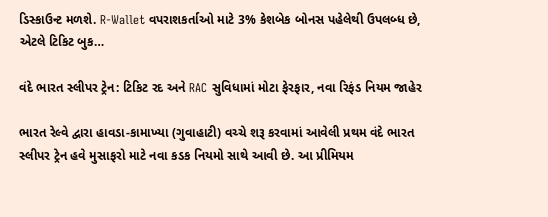ડિસ્કાઉન્ટ મળશે. R-Wallet વપરાશકર્તાઓ માટે 3% કેશબેક બોનસ પહેલેથી ઉપલબ્ધ છે, એટલે ટિકિટ બુક…

વંદે ભારત સ્લીપર ટ્રેન: ટિકિટ રદ અને RAC સુવિધામાં મોટા ફેરફાર, નવા રિફંડ નિયમ જાહેર

ભારત રેલ્વે દ્વારા હાવડા-કામાખ્યા (ગુવાહાટી) વચ્ચે શરૂ કરવામાં આવેલી પ્રથમ વંદે ભારત સ્લીપર ટ્રેન હવે મુસાફરો માટે નવા કડક નિયમો સાથે આવી છે. આ પ્રીમિયમ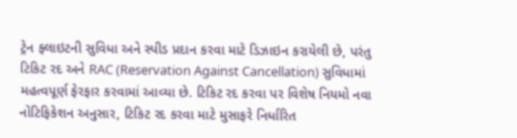ટ્રેન ફ્લાઇટની સુવિધા અને સ્પીડ પ્રદાન કરવા માટે ડિઝાઇન કરાયેલી છે, પરંતુ ટિકિટ રદ અને RAC (Reservation Against Cancellation) સુવિધામાં મહત્વપૂર્ણ ફેરફાર કરવામાં આવ્યા છે. ટિકિટ રદ કરવા પર વિશેષ નિયમો નવા નોટિફિકેશન અનુસાર, ટિકિટ રદ કરવા માટે મુસાફરે નિર્ધારિત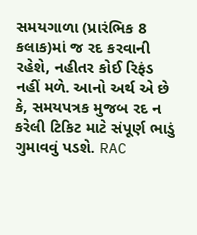સમયગાળા (પ્રારંભિક 8 કલાક)માં જ રદ કરવાની રહેશે, નહીતર કોઈ રિફંડ નહીં મળે. આનો અર્થ એ છે કે, સમયપત્રક મુજબ રદ ન કરેલી ટિકિટ માટે સંપૂર્ણ ભાડું ગુમાવવું પડશે. RAC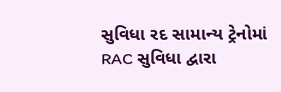સુવિધા રદ સામાન્ય ટ્રેનોમાં RAC સુવિધા દ્વારા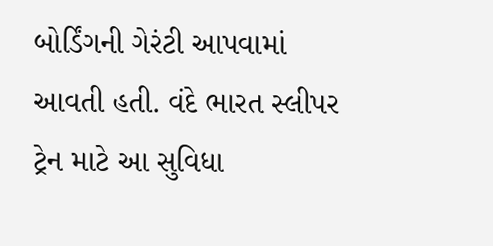બોર્ડિંગની ગેરંટી આપવામાં આવતી હતી. વંદે ભારત સ્લીપર ટ્રેન માટે આ સુવિધા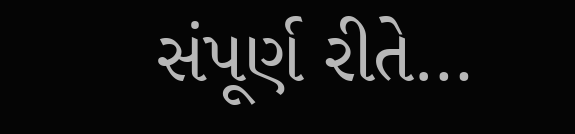સંપૂર્ણ રીતે…